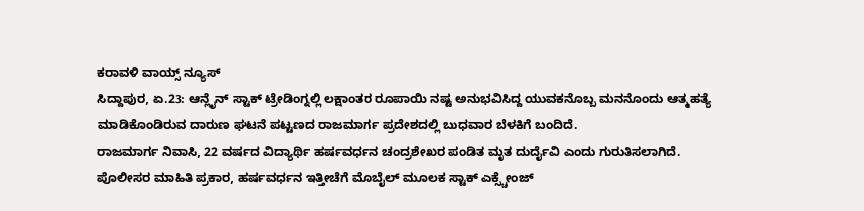ಕರಾವಳಿ ವಾಯ್ಸ್ ನ್ಯೂಸ್
ಸಿದ್ದಾಪುರ, ಏ.23: ಆನ್ಲೈನ್ ಸ್ಟಾಕ್ ಟ್ರೇಡಿಂಗ್ನಲ್ಲಿ ಲಕ್ಷಾಂತರ ರೂಪಾಯಿ ನಷ್ಟ ಅನುಭವಿಸಿದ್ದ ಯುವಕನೊಬ್ಬ ಮನನೊಂದು ಆತ್ಮಹತ್ಯೆ ಮಾಡಿಕೊಂಡಿರುವ ದಾರುಣ ಘಟನೆ ಪಟ್ಟಣದ ರಾಜಮಾರ್ಗ ಪ್ರದೇಶದಲ್ಲಿ ಬುಧವಾರ ಬೆಳಕಿಗೆ ಬಂದಿದೆ.
ರಾಜಮಾರ್ಗ ನಿವಾಸಿ, 22 ವರ್ಷದ ವಿದ್ಯಾರ್ಥಿ ಹರ್ಷವರ್ಧನ ಚಂದ್ರಶೇಖರ ಪಂಡಿತ ಮೃತ ದುರ್ದೈವಿ ಎಂದು ಗುರುತಿಸಲಾಗಿದೆ.
ಪೊಲೀಸರ ಮಾಹಿತಿ ಪ್ರಕಾರ, ಹರ್ಷವರ್ಧನ ಇತ್ತೀಚೆಗೆ ಮೊಬೈಲ್ ಮೂಲಕ ಸ್ಟಾಕ್ ಎಕ್ಸ್ಚೇಂಜ್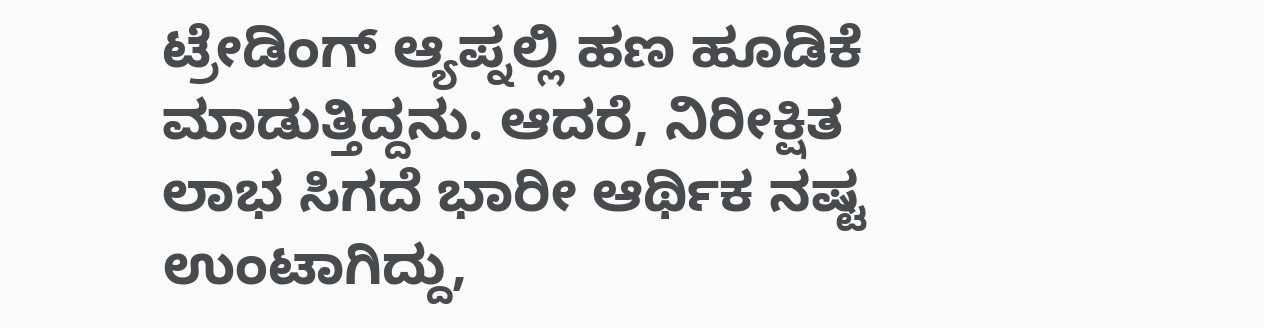ಟ್ರೇಡಿಂಗ್ ಆ್ಯಪ್ನಲ್ಲಿ ಹಣ ಹೂಡಿಕೆ ಮಾಡುತ್ತಿದ್ದನು. ಆದರೆ, ನಿರೀಕ್ಷಿತ ಲಾಭ ಸಿಗದೆ ಭಾರೀ ಆರ್ಥಿಕ ನಷ್ಟ ಉಂಟಾಗಿದ್ದು,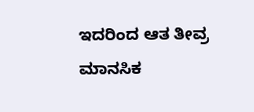ಇದರಿಂದ ಆತ ತೀವ್ರ ಮಾನಸಿಕ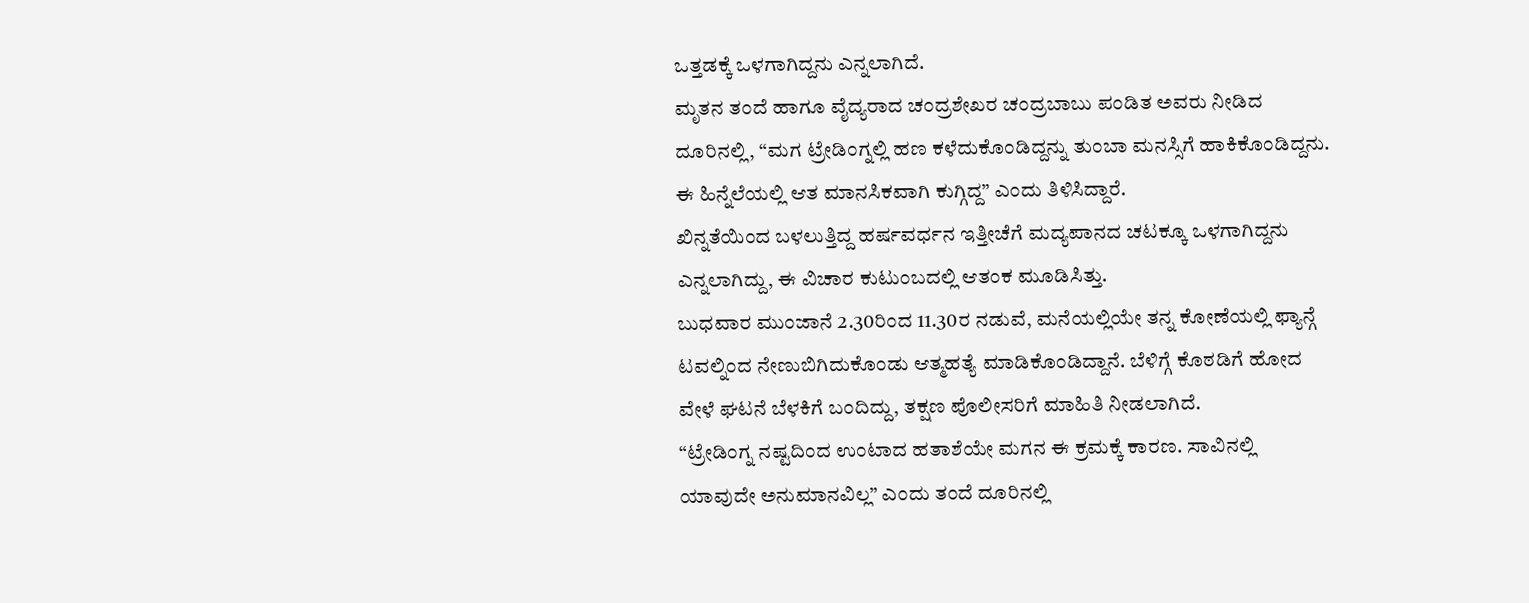ಒತ್ತಡಕ್ಕೆ ಒಳಗಾಗಿದ್ದನು ಎನ್ನಲಾಗಿದೆ.
ಮೃತನ ತಂದೆ ಹಾಗೂ ವೈದ್ಯರಾದ ಚಂದ್ರಶೇಖರ ಚಂದ್ರಬಾಬು ಪಂಡಿತ ಅವರು ನೀಡಿದ ದೂರಿನಲ್ಲಿ, “ಮಗ ಟ್ರೇಡಿಂಗ್ನಲ್ಲಿ ಹಣ ಕಳೆದುಕೊಂಡಿದ್ದನ್ನು ತುಂಬಾ ಮನಸ್ಸಿಗೆ ಹಾಕಿಕೊಂಡಿದ್ದನು. ಈ ಹಿನ್ನೆಲೆಯಲ್ಲಿ ಆತ ಮಾನಸಿಕವಾಗಿ ಕುಗ್ಗಿದ್ದ” ಎಂದು ತಿಳಿಸಿದ್ದಾರೆ.
ಖಿನ್ನತೆಯಿಂದ ಬಳಲುತ್ತಿದ್ದ ಹರ್ಷವರ್ಧನ ಇತ್ತೀಚೆಗೆ ಮದ್ಯಪಾನದ ಚಟಕ್ಕೂ ಒಳಗಾಗಿದ್ದನು ಎನ್ನಲಾಗಿದ್ದು, ಈ ವಿಚಾರ ಕುಟುಂಬದಲ್ಲಿ ಆತಂಕ ಮೂಡಿಸಿತ್ತು.
ಬುಧವಾರ ಮುಂಜಾನೆ 2.30ರಿಂದ 11.30ರ ನಡುವೆ, ಮನೆಯಲ್ಲಿಯೇ ತನ್ನ ಕೋಣೆಯಲ್ಲಿ ಫ್ಯಾನ್ಗೆ ಟವಲ್ನಿಂದ ನೇಣುಬಿಗಿದುಕೊಂಡು ಆತ್ಮಹತ್ಯೆ ಮಾಡಿಕೊಂಡಿದ್ದಾನೆ. ಬೆಳಿಗ್ಗೆ ಕೊಠಡಿಗೆ ಹೋದ ವೇಳೆ ಘಟನೆ ಬೆಳಕಿಗೆ ಬಂದಿದ್ದು, ತಕ್ಷಣ ಪೊಲೀಸರಿಗೆ ಮಾಹಿತಿ ನೀಡಲಾಗಿದೆ.
“ಟ್ರೇಡಿಂಗ್ನ ನಷ್ಟದಿಂದ ಉಂಟಾದ ಹತಾಶೆಯೇ ಮಗನ ಈ ಕ್ರಮಕ್ಕೆ ಕಾರಣ. ಸಾವಿನಲ್ಲಿ ಯಾವುದೇ ಅನುಮಾನವಿಲ್ಲ” ಎಂದು ತಂದೆ ದೂರಿನಲ್ಲಿ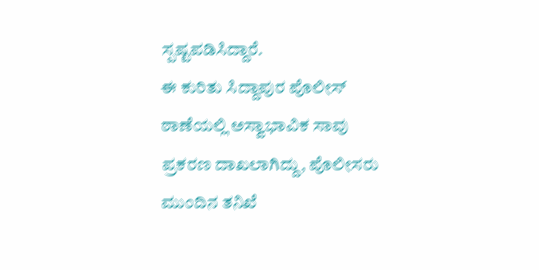ಸ್ಪಷ್ಟಪಡಿಸಿದ್ದಾರೆ.
ಈ ಕುರಿತು ಸಿದ್ದಾಪುರ ಪೊಲೀಸ್ ಠಾಣೆಯಲ್ಲಿ ಅಸ್ವಾಭಾವಿಕ ಸಾವು ಪ್ರಕರಣ ದಾಖಲಾಗಿದ್ದು, ಪೊಲೀಸರು ಮುಂದಿನ ತನಿಖೆ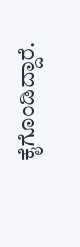ಕೈಗೊಂಡಿದ್ದಾರೆ.